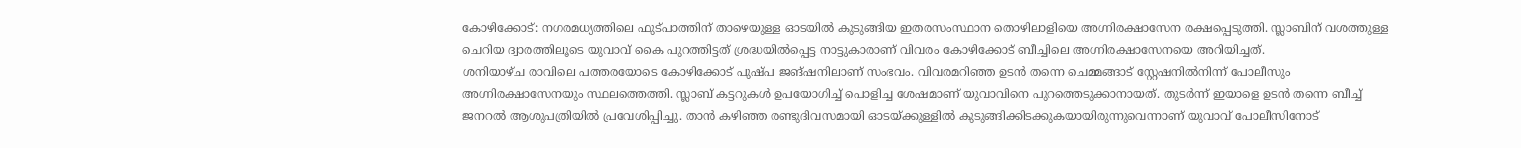കോഴിക്കോട്: നഗരമധ്യത്തിലെ ഫുട്പാത്തിന് താഴെയുള്ള ഓടയിൽ കുടുങ്ങിയ ഇതരസംസ്ഥാന തൊഴിലാളിയെ അഗ്നിരക്ഷാസേന രക്ഷപ്പെടുത്തി. സ്ലാബിന് വശത്തുള്ള ചെറിയ ദ്വാരത്തിലൂടെ യുവാവ് കൈ പുറത്തിട്ടത് ശ്രദ്ധയിൽപ്പെട്ട നാട്ടുകാരാണ് വിവരം കോഴിക്കോട് ബീച്ചിലെ അഗ്നിരക്ഷാസേനയെ അറിയിച്ചത്.
ശനിയാഴ്ച രാവിലെ പത്തരയോടെ കോഴിക്കോട് പുഷ്പ ജങ്ഷനിലാണ് സംഭവം. വിവരമറിഞ്ഞ ഉടൻ തന്നെ ചെമ്മങ്ങാട് സ്റ്റേഷനിൽനിന്ന് പോലീസും അഗ്നിരക്ഷാസേനയും സ്ഥലത്തെത്തി. സ്ലാബ് കട്ടറുകൾ ഉപയോഗിച്ച് പൊളിച്ച ശേഷമാണ് യുവാവിനെ പുറത്തെടുക്കാനായത്. തുടർന്ന് ഇയാളെ ഉടൻ തന്നെ ബീച്ച് ജനറൽ ആശുപത്രിയിൽ പ്രവേശിപ്പിച്ചു. താൻ കഴിഞ്ഞ രണ്ടുദിവസമായി ഓടയ്ക്കുള്ളിൽ കുടുങ്ങിക്കിടക്കുകയായിരുന്നുവെന്നാണ് യുവാവ് പോലീസിനോട്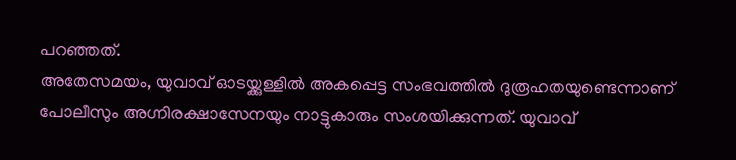പറഞ്ഞത്.
അതേസമയം, യുവാവ് ഓടയ്ക്കുള്ളിൽ അകപ്പെട്ട സംഭവത്തിൽ ദുരൂഹതയുണ്ടെന്നാണ് പോലീസും അഗ്നിരക്ഷാസേനയും നാട്ടുകാരും സംശയിക്കുന്നത്. യുവാവ്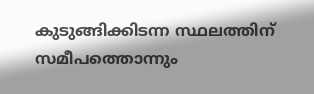കുടുങ്ങിക്കിടന്ന സ്ഥലത്തിന് സമീപത്തൊന്നും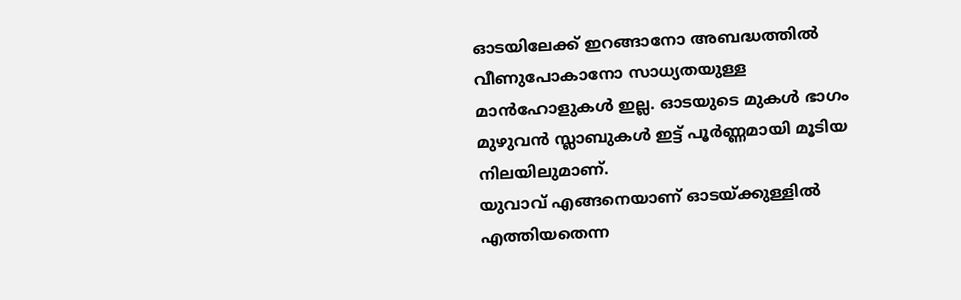ഓടയിലേക്ക് ഇറങ്ങാനോ അബദ്ധത്തിൽ വീണുപോകാനോ സാധ്യതയുള്ള മാൻഹോളുകൾ ഇല്ല. ഓടയുടെ മുകൾ ഭാഗം മുഴുവൻ സ്ലാബുകൾ ഇട്ട് പൂർണ്ണമായി മൂടിയ നിലയിലുമാണ്.
യുവാവ് എങ്ങനെയാണ് ഓടയ്ക്കുള്ളിൽ എത്തിയതെന്ന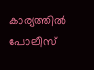കാര്യത്തിൽ പോലീസ്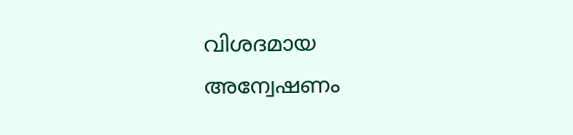വിശദമായ അന്വേഷണം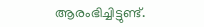ആരംഭിച്ചിട്ടുണ്ട്.